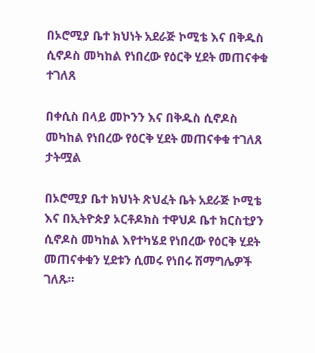በኦሮሚያ ቤተ ክህነት አደራጅ ኮሚቴ እና በቅዱስ ሲኖዶስ መካከል የነበረው የዕርቅ ሂደት መጠናቀቁ ተገለጸ

በቀሲስ በላይ መኮንን እና በቅዱስ ሲኖዶስ መካከል የነበረው የዕርቅ ሂደት መጠናቀቁ ተገለጸ
ታትሟል

በኦሮሚያ ቤተ ክህነት ጽህፈት ቤት አደራጅ ኮሚቴ እና በኢትዮጵያ ኦርቶዶክስ ተዋህዶ ቤተ ክርስቲያን ሲኖዶስ መካከል እየተካሄደ የነበረው የዕርቅ ሂደት መጠናቀቁን ሂደቱን ሲመሩ የነበሩ ሽማግሌዎች ገለጹ።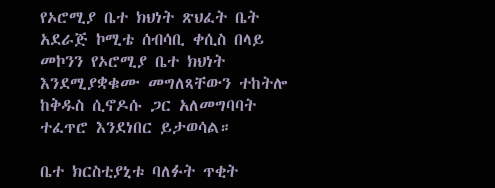የኦሮሚያ ቤተ ክህነት ጽህፈት ቤት አደራጅ ኮሚቴ ሰብሳቢ ቀሲስ በላይ መኮንን የኦሮሚያ ቤተ ክህነት እንደሚያቋቁሙ መግለጻቸውን ተከትሎ ከቅዱስ ሲኖዶሱ ጋር አለመግባባት ተፈጥሮ እንደነበር ይታወሳል።

ቤተ ክርስቲያኒቱ ባለፉት ጥቂት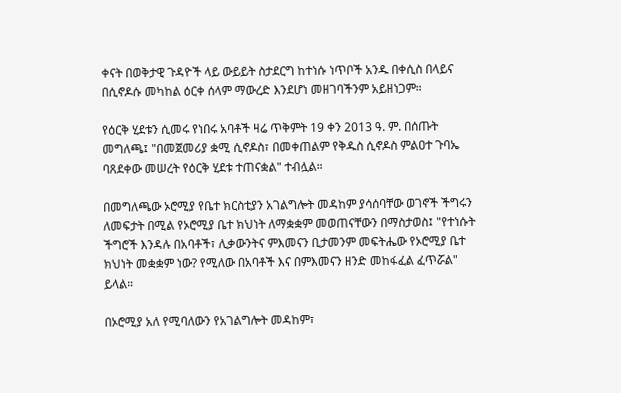ቀናት በወቅታዊ ጉዳዮች ላይ ውይይት ስታደርግ ከተነሱ ነጥቦች አንዱ በቀሲስ በላይና በሲኖዶሱ መካከል ዕርቀ ሰላም ማውረድ እንደሆነ መዘገባችንም አይዘነጋም።

የዕርቅ ሂደቱን ሲመሩ የነበሩ አባቶች ዛሬ ጥቅምት 19 ቀን 2013 ዓ. ም. በሰጡት መግለጫ፤ "በመጀመሪያ ቋሚ ሲኖዶስ፣ በመቀጠልም የቅዱስ ሲኖዶስ ምልዐተ ጉባኤ ባጸደቀው መሠረት የዕርቅ ሂደቱ ተጠናቋል" ተብሏል።

በመግለጫው ኦሮሚያ የቤተ ክርስቲያን አገልግሎት መዳከም ያሳሰባቸው ወገኖች ችግሩን ለመፍታት በሚል የኦሮሚያ ቤተ ክህነት ለማቋቋም መወጠናቸውን በማስታወስ፤ "የተነሱት ችግሮች እንዳሉ በአባቶች፣ ሊቃውንትና ምእመናን ቢታመንም መፍትሔው የኦሮሚያ ቤተ ክህነት መቋቋም ነው? የሚለው በአባቶች እና በምእመናን ዘንድ መከፋፈል ፈጥሯል" ይላል።

በኦሮሚያ አለ የሚባለውን የአገልግሎት መዳከም፣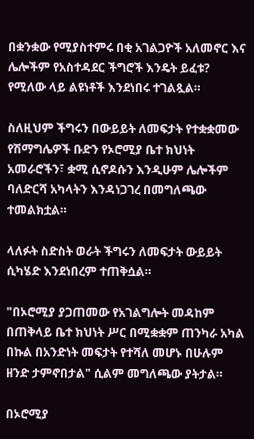በቋንቋው የሚያስተምሩ በቂ አገልጋዮች አለመኖር እና ሌሎችም የአስተዳደር ችግሮች እንዴት ይፈቱ? የሚለው ላይ ልዩነቶች እንደነበሩ ተገልጿል።

ስለዚህም ችግሩን በውይይት ለመፍታት የተቋቋመው የሽማግሌዎች ቡድን የኦሮሚያ ቤተ ክህነት አመራሮችን፣ ቋሚ ሲኖዶሱን እንዲሁም ሌሎችም ባለድርሻ አካላትን እንዳነጋገረ በመግለጫው ተመልክቷል።

ላለፉት ስድስት ወራት ችግሩን ለመፍታት ውይይት ሲካሄድ እንደነበረም ተጠቅሷል።

"በኦሮሚያ ያጋጠመው የአገልግሎት መዳከም በጠቅላይ ቤተ ክህነት ሥር በሚቋቋም ጠንካራ አካል በኩል በአንድነት መፍታት የተሻለ መሆኑ በሁሉም ዘንድ ታምኖበታል" ሲልም መግለጫው ያትታል።

በኦሮሚያ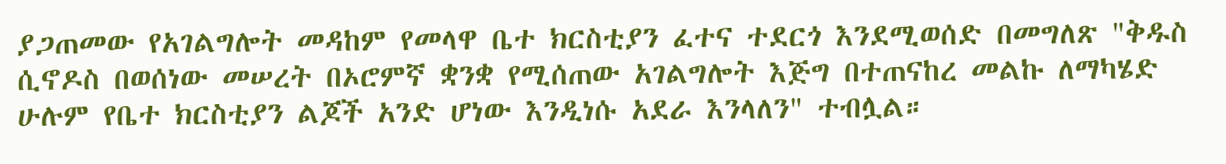ያጋጠመው የአገልግሎት መዳከም የመላዋ ቤተ ክርስቲያን ፈተና ተደርጎ እንደሚወሰድ በመግለጽ "ቅዱስ ሲኖዶስ በወሰነው መሠረት በኦሮምኛ ቋንቋ የሚሰጠው አገልግሎት እጅግ በተጠናከረ መልኩ ለማካሄድ ሁሉም የቤተ ክርስቲያን ልጆች አንድ ሆነው እንዲነሱ አደራ እንላለን" ተብሏል።